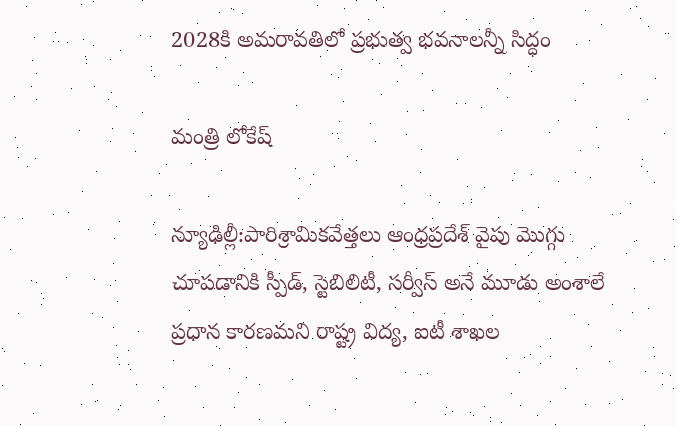2028కి అమరావతిలో ప్రభుత్వ భవనాలన్నీ సిద్ధం

మంత్రి లోకేష్

న్యూఢిల్లీ:పారిశ్రామికవేత్తలు ఆంధ్రప్రదేశ్ వైపు మొగ్గు చూపడానికి స్పీడ్, స్టెబిలిటీ, సర్వీస్ అనే మూడు అంశాలే ప్రధాన కారణమని రాష్ట్ర విద్య, ఐటీ శాఖల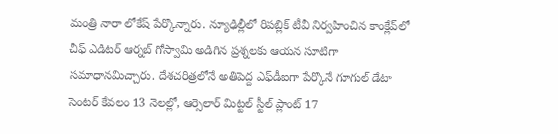మంత్రి నారా లోకేష్ పేర్కొన్నారు. న్యూఢిల్లీలో రిపబ్లిక్ టీవీ నిర్వహించిన కాంక్లేవ్‌లో చీఫ్ ఎడిటర్ ఆర్నబ్ గోస్వామి అడిగిన ప్రశ్నలకు ఆయన సూటిగా సమాధానమిచ్చారు. దేశచరిత్రలోనే అతిపెద్ద ఎఫ్‌డీఐగా పేర్కొనే గూగుల్ డేటా సెంటర్ కేవలం 13 నెలల్లో, ఆర్సెలార్ మిట్టల్ స్టీల్ ప్లాంట్ 17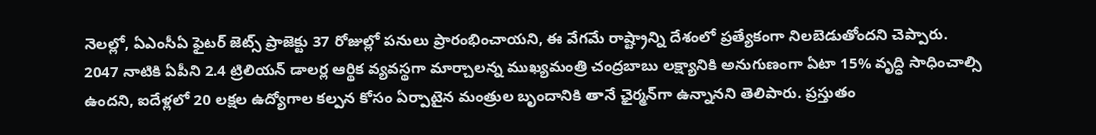నెలల్లో, ఏఎంసీఏ ఫైటర్ జెట్స్ ప్రాజెక్టు 37 రోజుల్లో పనులు ప్రారంభించాయని, ఈ వేగమే రాష్ట్రాన్ని దేశంలో ప్రత్యేకంగా నిలబెడుతోందని చెప్పారు. 2047 నాటికి ఏపీని 2.4 ట్రిలియన్ డాలర్ల ఆర్థిక వ్యవస్థగా మార్చాలన్న ముఖ్యమంత్రి చంద్రబాబు లక్ష్యానికి అనుగుణంగా ఏటా 15% వృద్ధి సాధించాల్సి ఉందని, ఐదేళ్లలో 20 లక్షల ఉద్యోగాల కల్పన కోసం ఏర్పాటైన మంత్రుల బృందానికి తానే ఛైర్మన్‌గా ఉన్నానని తెలిపారు. ప్రస్తుతం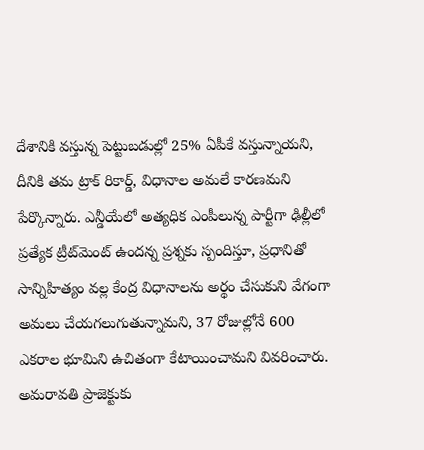దేశానికి వస్తున్న పెట్టుబడుల్లో 25% ఏపీకే వస్తున్నాయని, దీనికి తమ ట్రాక్ రికార్డ్, విధానాల అమలే కారణమని పేర్కొన్నారు. ఎన్డీయేలో అత్యధిక ఎంపీలున్న పార్టీగా ఢిల్లీలో ప్రత్యేక ట్రీట్‌మెంట్ ఉందన్న ప్రశ్నకు స్పందిస్తూ, ప్రధానితో సాన్నిహిత్యం వల్ల కేంద్ర విధానాలను అర్థం చేసుకుని వేగంగా అమలు చేయగలుగుతున్నామని, 37 రోజుల్లోనే 600 ఎకరాల భూమిని ఉచితంగా కేటాయించామని వివరించారు. అమరావతి ప్రాజెక్టుకు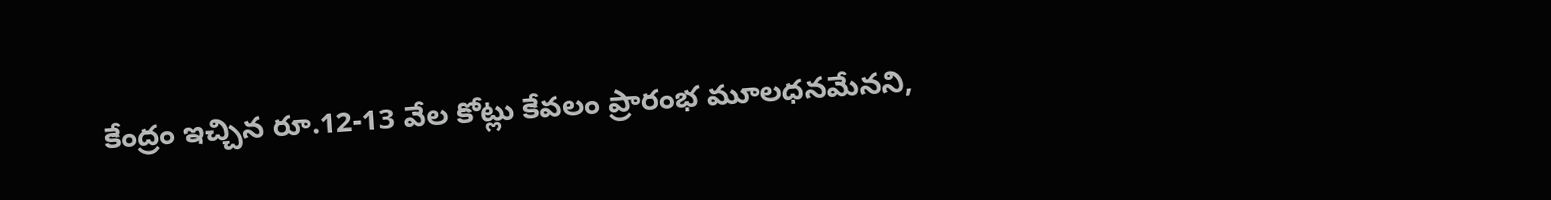కేంద్రం ఇచ్చిన రూ.12-13 వేల కోట్లు కేవలం ప్రారంభ మూలధనమేనని,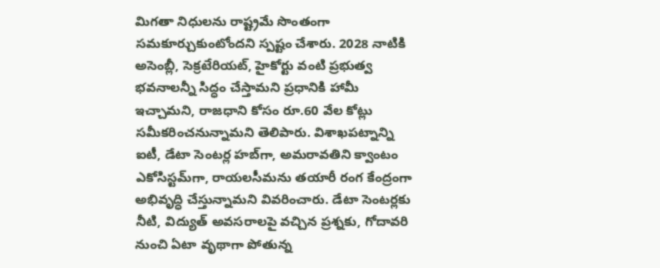మిగతా నిధులను రాష్ట్రమే సొంతంగా సమకూర్చుకుంటోందని స్పష్టం చేశారు. 2028 నాటికి అసెంబ్లీ, సెక్రటేరియట్, హైకోర్టు వంటి ప్రభుత్వ భవనాలన్నీ సిద్ధం చేస్తామని ప్రధానికి హామీ ఇచ్చామని, రాజధాని కోసం రూ.60 వేల కోట్లు సమీకరించనున్నామని తెలిపారు. విశాఖపట్నాన్ని ఐటీ, డేటా సెంటర్ల హబ్‌గా, అమరావతిని క్వాంటం ఎకోసిస్టమ్‌గా, రాయలసీమను తయారీ రంగ కేంద్రంగా అభివృద్ధి చేస్తున్నామని వివరించారు. డేటా సెంటర్లకు నీటి, విద్యుత్ అవసరాలపై వచ్చిన ప్రశ్నకు, గోదావరి నుంచి ఏటా వృథాగా పోతున్న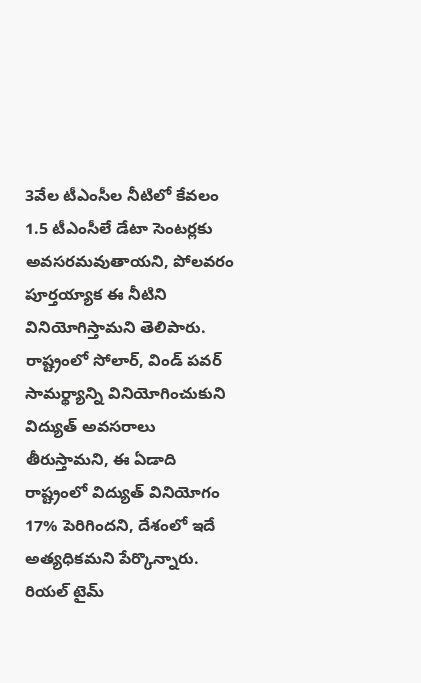3వేల టీఎంసీల నీటిలో కేవలం 1.5 టీఎంసీలే డేటా సెంటర్లకు అవసరమవుతాయని, పోలవరం పూర్తయ్యాక ఈ నీటిని వినియోగిస్తామని తెలిపారు. రాష్ట్రంలో సోలార్, విండ్ పవర్ సామర్థ్యాన్ని వినియోగించుకుని విద్యుత్ అవసరాలు తీరుస్తామని, ఈ ఏడాది రాష్ట్రంలో విద్యుత్ వినియోగం 17% పెరిగిందని, దేశంలో ఇదే అత్యధికమని పేర్కొన్నారు. రియల్ టైమ్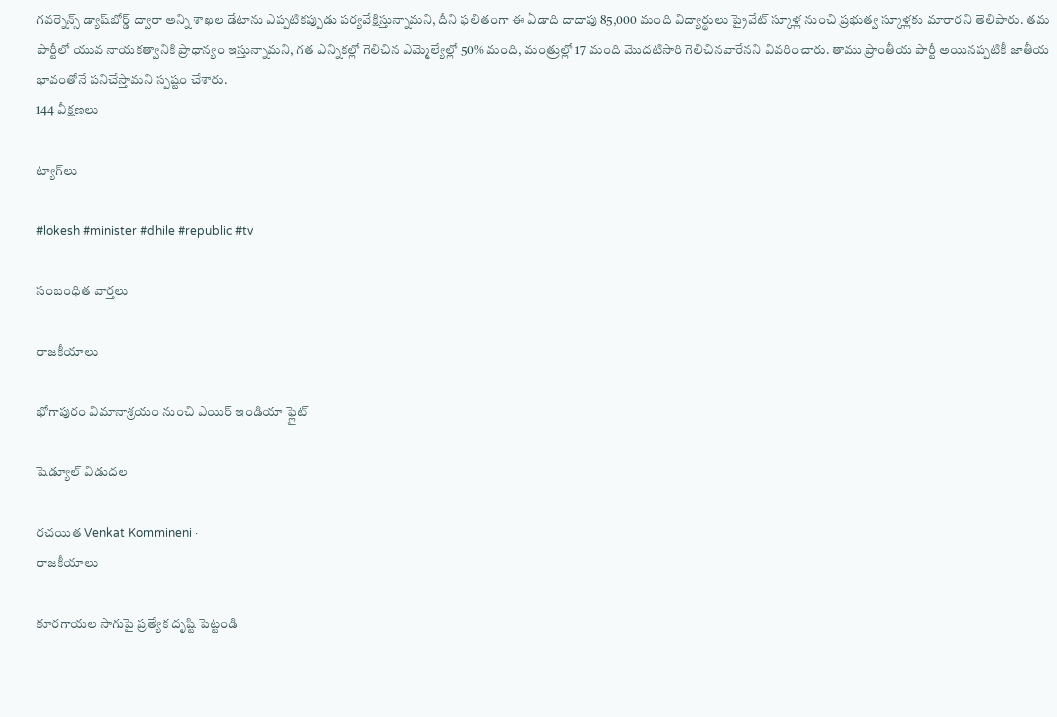గవర్నెన్స్ డ్యాష్‌బోర్డ్ ద్వారా అన్ని శాఖల డేటాను ఎప్పటికప్పుడు పర్యవేక్షిస్తున్నామని, దీని ఫలితంగా ఈ ఏడాది దాదాపు 85,000 మంది విద్యార్థులు ప్రైవేట్ స్కూళ్ల నుంచి ప్రభుత్వ స్కూళ్లకు మారారని తెలిపారు. తమ పార్టీలో యువ నాయకత్వానికి ప్రాధాన్యం ఇస్తున్నామని, గత ఎన్నికల్లో గెలిచిన ఎమ్మెల్యేల్లో 50% మంది, మంత్రుల్లో 17 మంది మొదటిసారి గెలిచినవారేనని వివరించారు. తాము ప్రాంతీయ పార్టీ అయినప్పటికీ జాతీయ భావంతోనే పనిచేస్తామని స్పష్టం చేశారు.
144 వీక్షణలు

ట్యాగ్‌లు

#lokesh #minister #dhile #republic #tv

సంబంధిత వార్తలు

రాజకీయాలు

భోగాపురం విమానాశ్రయం నుంచి ఎయిర్‌ ఇండియా ఫ్లైట్‌

షెడ్యూల్‌ విడుదల

రచయిత Venkat Kommineni ·
రాజకీయాలు

కూరగాయల సాగుపై ప్రత్యేక దృష్టి పెట్టండి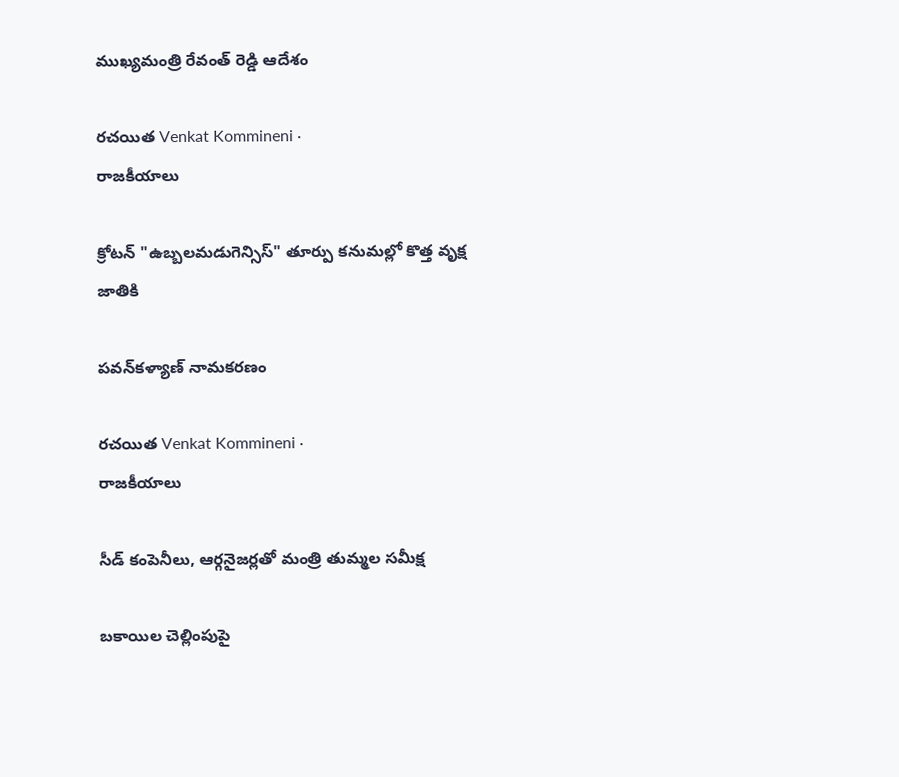ముఖ్యమంత్రి రేవంత్ రెడ్డి ఆదేశం

రచయిత Venkat Kommineni ·
రాజకీయాలు

క్రోటన్ "ఉబ్బలమడుగెన్సిస్" తూర్పు కనుమల్లో కొత్త వృక్ష జాతికి

పవన్‌కళ్యాణ్ నామకరణం

రచయిత Venkat Kommineni ·
రాజకీయాలు

సీడ్ కంపెనీలు, ఆర్గనైజర్లతో మంత్రి తుమ్మల సమీక్ష

బకాయిల చెల్లింపుపై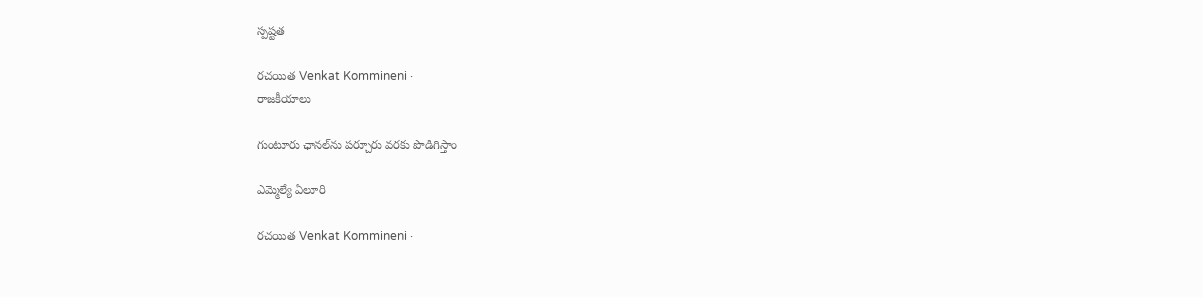స్పష్టత

రచయిత Venkat Kommineni ·
రాజకీయాలు

గుంటూరు ఛానల్‌ను పర్చూరు వరకు పొడిగిస్తాం

ఎమ్మెల్యే ఏలూరి

రచయిత Venkat Kommineni ·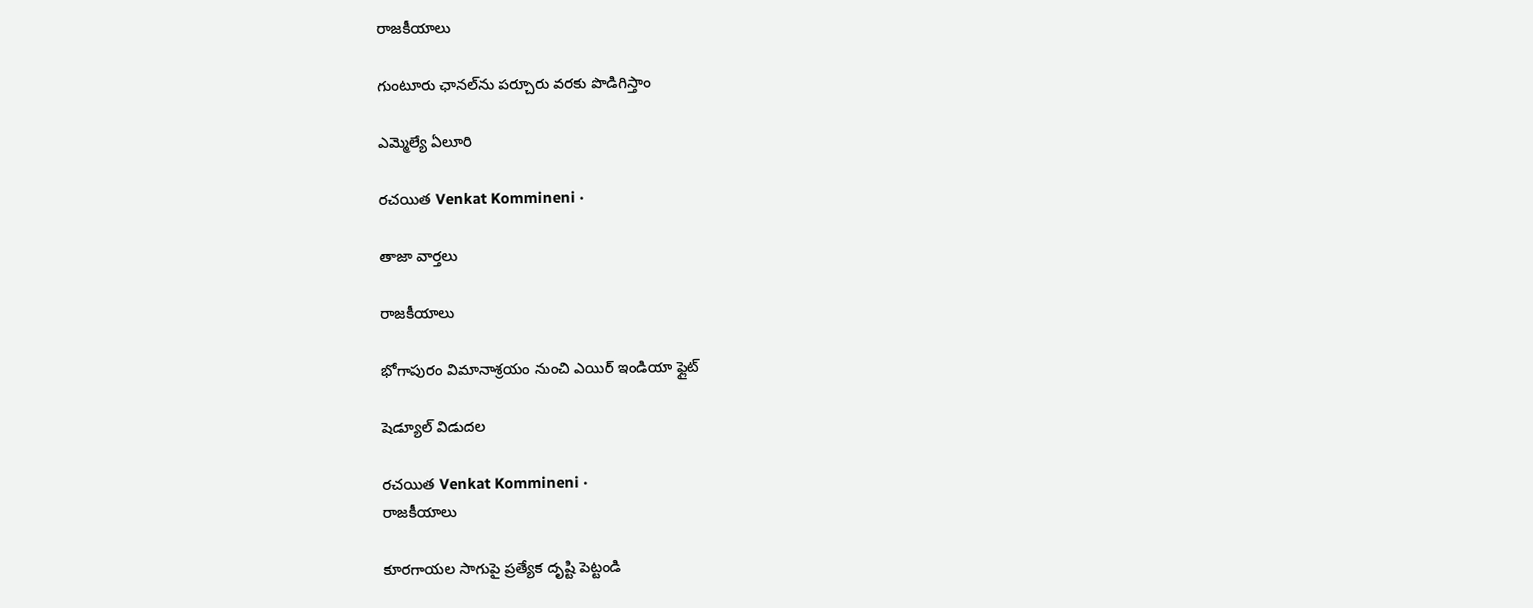రాజకీయాలు

గుంటూరు ఛానల్‌ను పర్చూరు వరకు పొడిగిస్తాం

ఎమ్మెల్యే ఏలూరి

రచయిత Venkat Kommineni ·

తాజా వార్తలు

రాజకీయాలు

భోగాపురం విమానాశ్రయం నుంచి ఎయిర్‌ ఇండియా ఫ్లైట్‌

షెడ్యూల్‌ విడుదల

రచయిత Venkat Kommineni ·
రాజకీయాలు

కూరగాయల సాగుపై ప్రత్యేక దృష్టి పెట్టండి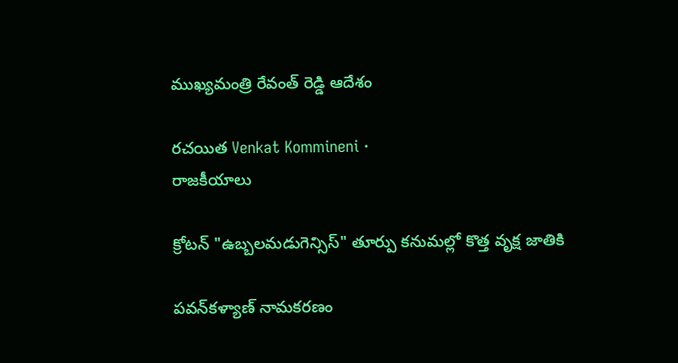ముఖ్యమంత్రి రేవంత్ రెడ్డి ఆదేశం

రచయిత Venkat Kommineni ·
రాజకీయాలు

క్రోటన్ "ఉబ్బలమడుగెన్సిస్" తూర్పు కనుమల్లో కొత్త వృక్ష జాతికి

పవన్‌కళ్యాణ్ నామకరణం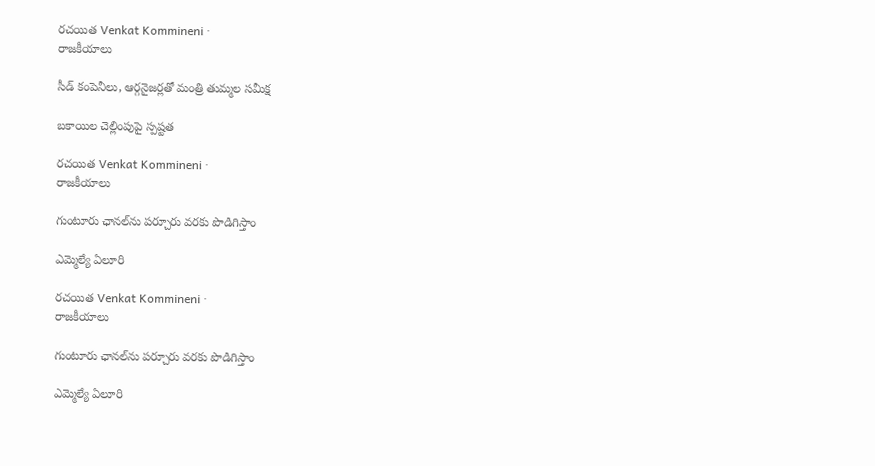రచయిత Venkat Kommineni ·
రాజకీయాలు

సీడ్ కంపెనీలు, ఆర్గనైజర్లతో మంత్రి తుమ్మల సమీక్ష

బకాయిల చెల్లింపుపై స్పష్టత

రచయిత Venkat Kommineni ·
రాజకీయాలు

గుంటూరు ఛానల్‌ను పర్చూరు వరకు పొడిగిస్తాం

ఎమ్మెల్యే ఏలూరి

రచయిత Venkat Kommineni ·
రాజకీయాలు

గుంటూరు ఛానల్‌ను పర్చూరు వరకు పొడిగిస్తాం

ఎమ్మెల్యే ఏలూరి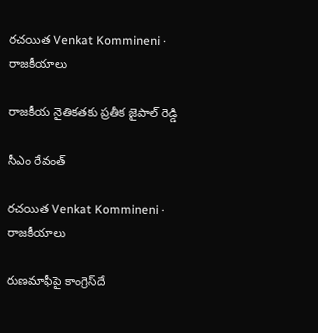రచయిత Venkat Kommineni ·
రాజకీయాలు

రాజకీయ నైతికతకు ప్రతీక జైపాల్ రెడ్డి

సీఎం రేవంత్

రచయిత Venkat Kommineni ·
రాజకీయాలు

రుణమాఫీపై కాంగ్రెస్‌దే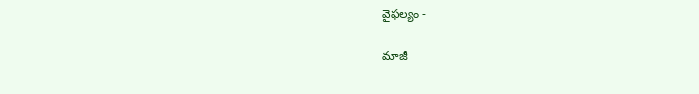వైఫల్యం -

మాజీ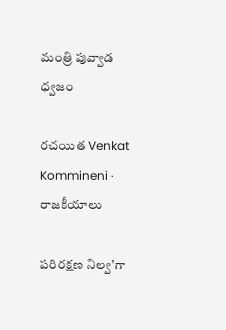మంత్రి పువ్వాడ ధ్వజం

రచయిత Venkat Kommineni ·
రాజకీయాలు

పరిరక్షణ నిల్వ’గా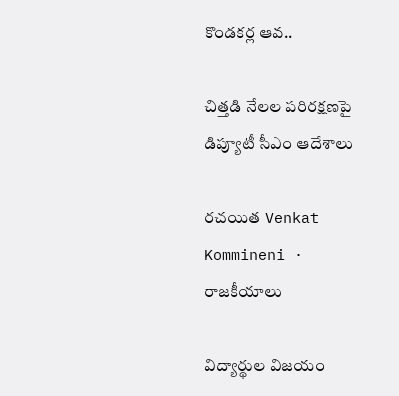కొండకర్ల ఆవ..

చిత్తడి నేలల పరిరక్షణపై డిప్యూటీ సీఎం ఆదేశాలు

రచయిత Venkat Kommineni ·
రాజకీయాలు

విద్యార్థుల విజయం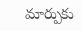మార్పుకు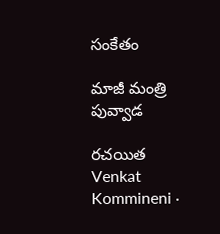సంకేతం

మాజీ మంత్రి పువ్వాడ

రచయిత Venkat Kommineni ·